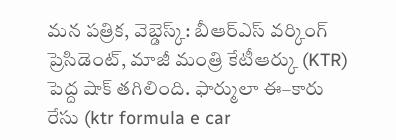మన పత్రిక, వెబ్డెస్క్: బీఆర్ఎస్ వర్కింగ్ ప్రెసిడెంట్, మాజీ మంత్రి కేటీఆర్కు (KTR) పెద్ద షాక్ తగిలింది. ఫార్ములా ఈ–కారు రేసు (ktr formula e car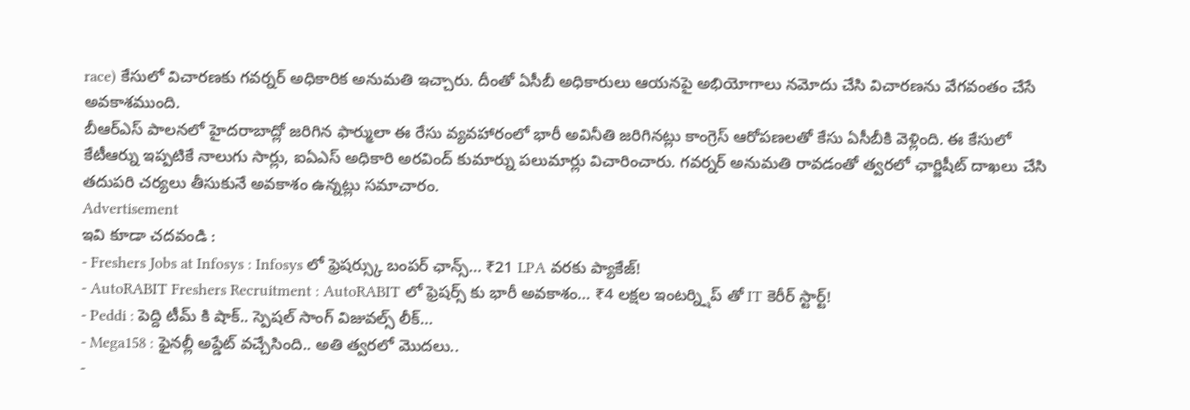race) కేసులో విచారణకు గవర్నర్ అధికారిక అనుమతి ఇచ్చారు. దీంతో ఏసీబీ అధికారులు ఆయనపై అభియోగాలు నమోదు చేసి విచారణను వేగవంతం చేసే అవకాశముంది.
బీఆర్ఎస్ పాలనలో హైదరాబాద్లో జరిగిన ఫార్ములా ఈ రేసు వ్యవహారంలో భారీ అవినీతి జరిగినట్లు కాంగ్రెస్ ఆరోపణలతో కేసు ఏసీబీకి వెళ్లింది. ఈ కేసులో కేటీఆర్ను ఇప్పటికే నాలుగు సార్లు, ఐఏఎస్ అధికారి అరవింద్ కుమార్ను పలుమార్లు విచారించారు. గవర్నర్ అనుమతి రావడంతో త్వరలో ఛార్జిషీట్ దాఖలు చేసి తదుపరి చర్యలు తీసుకునే అవకాశం ఉన్నట్లు సమాచారం.
Advertisement
ఇవి కూడా చదవండి :
- Freshers Jobs at Infosys : Infosys లో ఫ్రెషర్స్కు బంపర్ ఛాన్స్… ₹21 LPA వరకు ప్యాకేజ్!
- AutoRABIT Freshers Recruitment : AutoRABIT లో ఫ్రెషర్స్ కు భారీ అవకాశం… ₹4 లక్షల ఇంటర్న్షిప్ తో IT కెరీర్ స్టార్ట్!
- Peddi : పెద్ది టీమ్ కి షాక్.. స్పెషల్ సాంగ్ విజువల్స్ లీక్…
- Mega158 : ఫైనల్లీ అప్డేట్ వచ్చేసింది.. అతి త్వరలో మొదలు..
-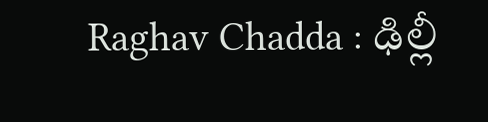Raghav Chadda : ఢిల్లీ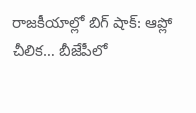రాజకీయాల్లో బిగ్ షాక్: ఆప్లో చీలిక… బీజేపీలో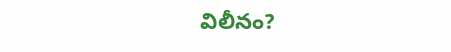విలీనం?